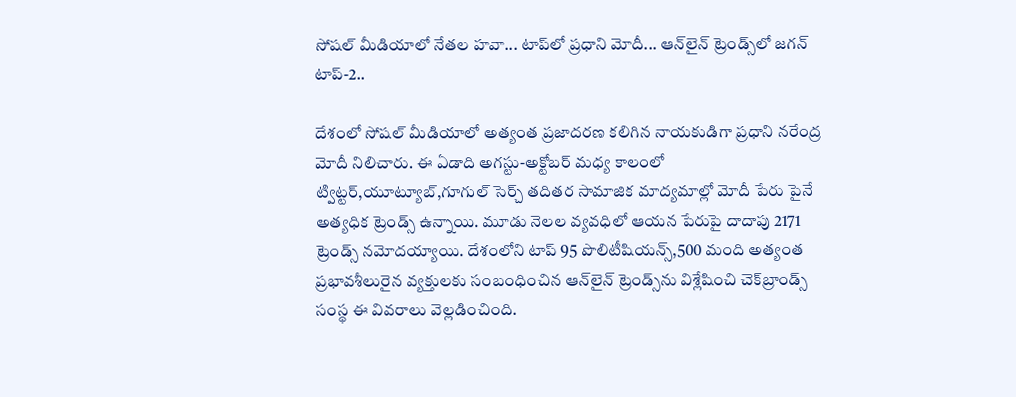సోషల్ మీడియాలో నేతల హవా... టాప్‌లో ప్రధాని మోదీ... ఆన్‌లైన్‌ ట్రెండ్స్‌లో జగన్ టాప్-2..

దేశంలో సోషల్ మీడియాలో అత్యంత ప్రజాదరణ కలిగిన నాయకుడిగా ప్రధాని నరేంద్ర మోదీ నిలిచారు. ఈ ఏడాది అగస్టు-అక్టోబర్ మధ్య కాలంలో ట్విట్టర్,యూట్యూబ్,గూగుల్ సెర్చ్ తదితర సామాజిక మాద్యమాల్లో మోదీ పేరు పైనే అత్యధిక ట్రెండ్స్ ఉన్నాయి. మూడు నెలల వ్యవధిలో ఆయన పేరుపై దాదాపు 2171 ట్రెండ్స్ నమోదయ్యాయి. దేశంలోని టాప్ 95 పొలిటీషియన్స్,500 మంది అత్యంత ప్రభావశీలురైన వ్యక్తులకు సంబంధించిన ఆన్‌లైన్‌ ట్రెండ్స్‌‌ను విశ్లేషించి చెక్‌బ్రాండ్స్ సంస్థ ఈ వివరాలు వెల్లడించింది.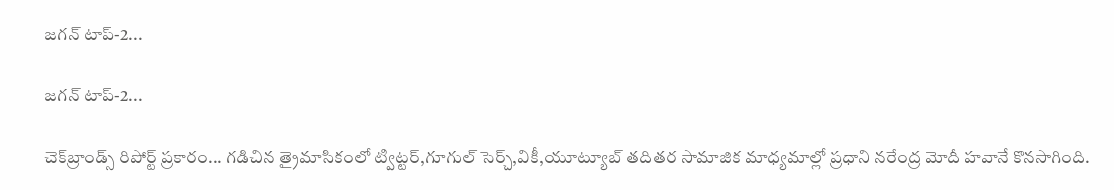జగన్ టాప్-2...

జగన్ టాప్-2...

చెక్‌బ్రాండ్స్ రిపోర్ట్ ప్రకారం... గడిచిన త్రైమాసికంలో ట్విట్టర్,గూగుల్ సెర్చ్,వికీ,యూట్యూబ్ తదితర సామాజిక మాధ్యమాల్లో ప్రధాని నరేంద్ర మోదీ హవానే కొనసాగింది.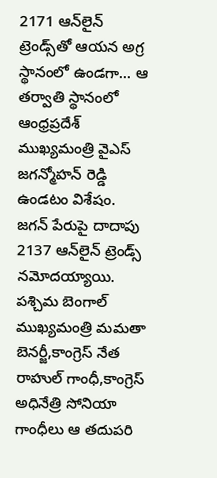2171 ఆన్‌లైన్ ట్రెండ్స్‌తో ఆయన అగ్ర స్థానంలో ఉండగా... ఆ తర్వాతి స్థానంలో ఆంధ్రప్రదేశ్ ముఖ్యమంత్రి వైఎస్ జగన్మోహన్ రెడ్డి ఉండటం విశేషం. జగన్ పేరుపై దాదాపు 2137 ఆన్‌లైన్ ట్రెండ్స్ నమోదయ్యాయి. పశ్చిమ బెంగాల్ ముఖ్యమంత్రి మమతా బెనర్జీ,కాంగ్రెస్ నేత రాహుల్ గాంధీ,కాంగ్రెస్ అధినేత్రి సోనియా గాంధీలు ఆ తదుపరి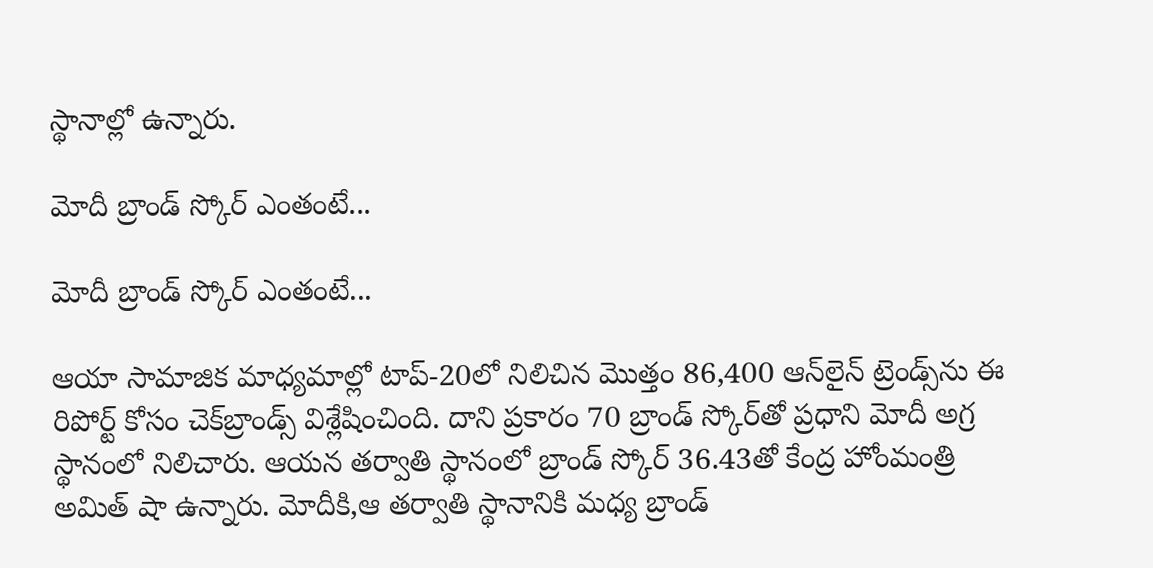స్థానాల్లో ఉన్నారు.

మోదీ బ్రాండ్ స్కోర్ ఎంతంటే...

మోదీ బ్రాండ్ స్కోర్ ఎంతంటే...

ఆయా సామాజిక మాధ్యమాల్లో టాప్-20లో నిలిచిన మొత్తం 86,400 ఆన్‌లైన్ ట్రెండ్స్‌ను ఈ రిపోర్ట్ కోసం చెక్‌బ్రాండ్స్ విశ్లేషించింది. దాని ప్రకారం 70 బ్రాండ్ స్కోర్‌తో ప్రధాని మోదీ అగ్ర స్థానంలో నిలిచారు. ఆయన తర్వాతి స్థానంలో బ్రాండ్ స్కోర్‌ 36.43తో కేంద్ర హోంమంత్రి అమిత్ షా ఉన్నారు. మోదీకి,ఆ తర్వాతి స్థానానికి మధ్య బ్రాండ్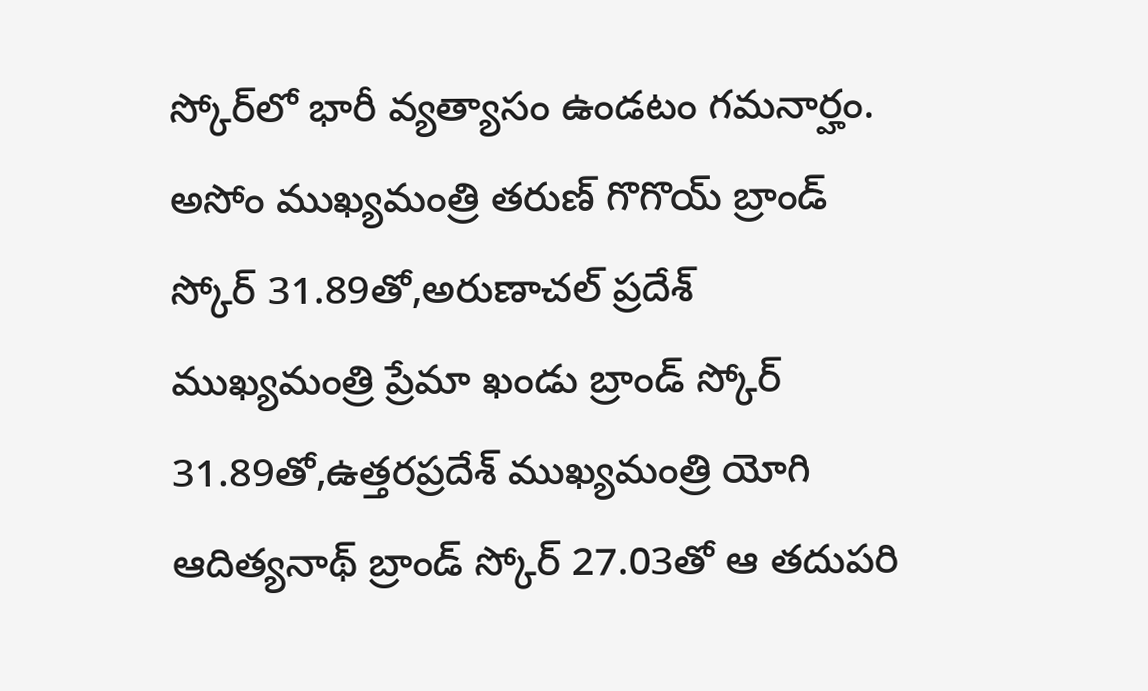స్కోర్‌లో భారీ వ్యత్యాసం ఉండటం గమనార్హం. అసోం ముఖ్యమంత్రి తరుణ్ గొగొయ్ బ్రాండ్ స్కోర్ 31.89తో,అరుణాచల్ ప్రదేశ్ ముఖ్యమంత్రి ప్రేమా ఖండు బ్రాండ్ స్కోర్ 31.89తో,ఉత్తరప్రదేశ్ ముఖ్యమంత్రి యోగి ఆదిత్యనాథ్ బ్రాండ్ స్కోర్ 27.03తో ఆ తదుపరి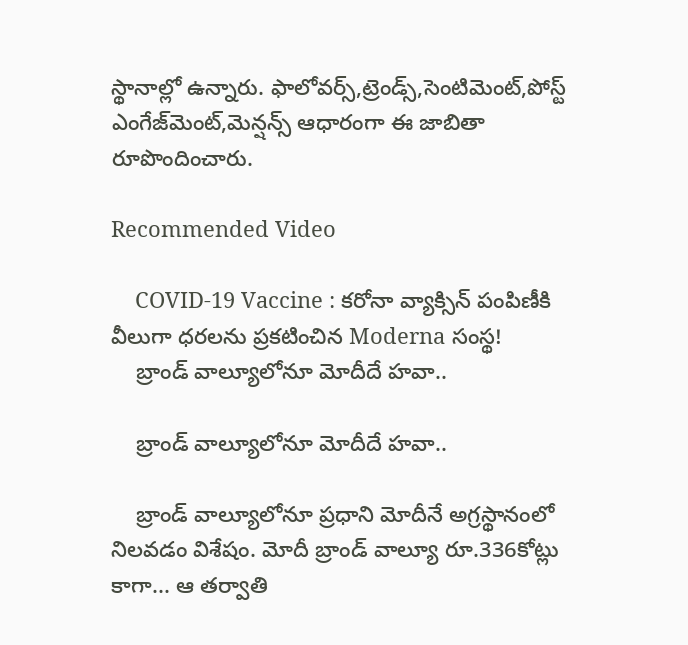స్థానాల్లో ఉన్నారు. ఫాలోవర్స్,ట్రెండ్స్,సెంటిమెంట్,పోస్ట్ ఎంగేజ్‌మెంట్,మెన్షన్స్ ఆధారంగా ఈ జాబితా రూపొందించారు.

Recommended Video

    COVID-19 Vaccine : కరోనా వ్యాక్సిన్ పంపిణీకి వీలుగా ధరలను ప్రకటించిన Moderna సంస్థ!
    బ్రాండ్ వాల్యూలోనూ మోదీదే హవా..

    బ్రాండ్ వాల్యూలోనూ మోదీదే హవా..

    బ్రాండ్ వాల్యూలోనూ ప్రధాని మోదీనే అగ్రస్థానంలో నిలవడం విశేషం. మోదీ బ్రాండ్ వాల్యూ రూ.336కోట్లు కాగా... ఆ తర్వాతి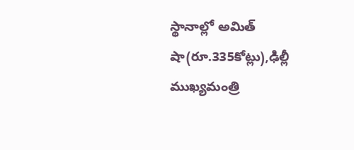స్థానాల్లో అమిత్ షా(రూ.335కోట్లు),ఢిల్లీ ముఖ్యమంత్రి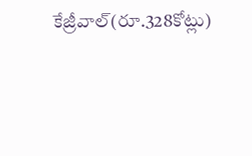కేజ్రీవాల్(రూ.328కోట్లు)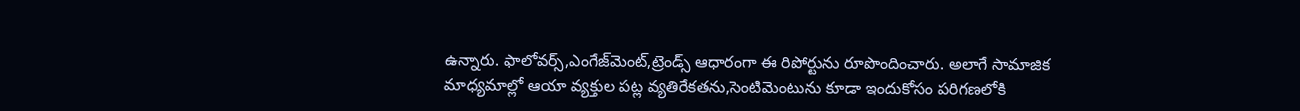ఉన్నారు. ఫాలోవర్స్,ఎంగేజ్‌మెంట్,ట్రెండ్స్ ఆధారంగా ఈ రిపోర్టును రూపొందించారు. అలాగే సామాజిక మాధ్యమాల్లో ఆయా వ్యక్తుల పట్ల వ్యతిరేకతను,సెంటిమెంటును కూడా ఇందుకోసం పరిగణలోకి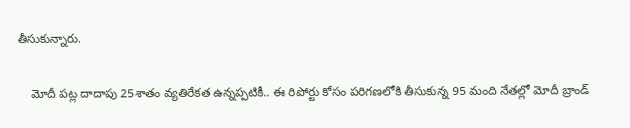తీసుకున్నారు.

    మోదీ పట్ల దాదాపు 25శాతం వ్యతిరేకత ఉన్నప్పటికీ.. ఈ రిపోర్టు కోసం పరిగణలోకి తీసుకున్న 95 మంది నేతల్లో మోదీ బ్రాండ్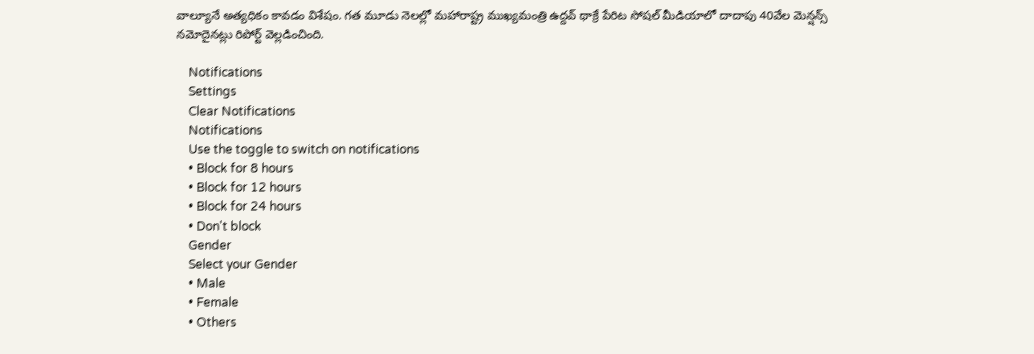వాల్యూనే అత్యధికం కావడం విశేషం. గత మూడు నెలల్లో మహారాష్ట్ర ముఖ్యమంత్రి ఉద్దవ్ థాక్రే పేరిట సోషల్ మీడియాలో దాదాపు 40వేల మెన్షన్స్ నమోదైనట్లు రిపోర్ట్ వెల్లడించింది.

    Notifications
    Settings
    Clear Notifications
    Notifications
    Use the toggle to switch on notifications
    • Block for 8 hours
    • Block for 12 hours
    • Block for 24 hours
    • Don't block
    Gender
    Select your Gender
    • Male
    • Female
    • Others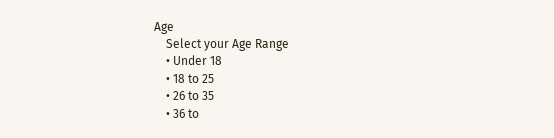Age
    Select your Age Range
    • Under 18
    • 18 to 25
    • 26 to 35
    • 36 to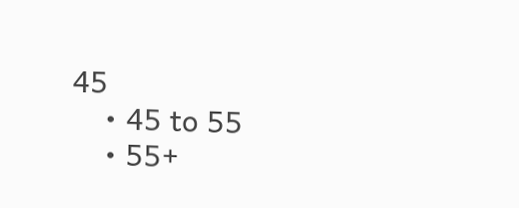45
    • 45 to 55
    • 55+